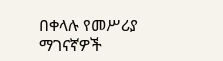በቀላሉ የመሥሪያ ማገናኛዎች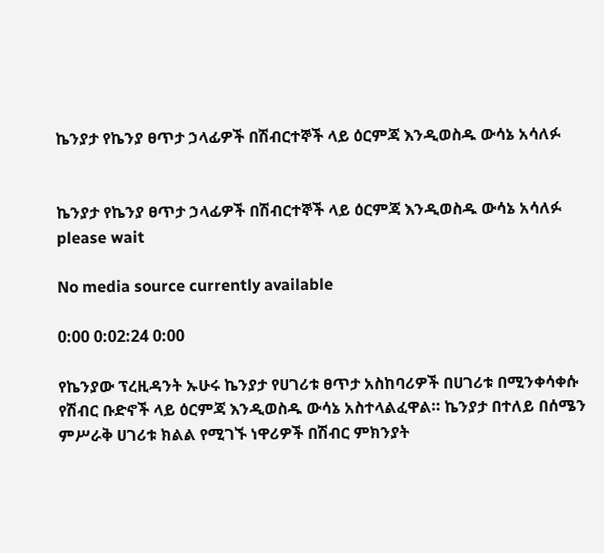ኬንያታ የኬንያ ፀጥታ ኃላፊዎች በሽብርተኞች ላይ ዕርምጃ እንዲወስዱ ውሳኔ አሳለፉ


ኬንያታ የኬንያ ፀጥታ ኃላፊዎች በሽብርተኞች ላይ ዕርምጃ እንዲወስዱ ውሳኔ አሳለፉ
please wait

No media source currently available

0:00 0:02:24 0:00

የኬንያው ፕረዚዳንት ኡሁሩ ኬንያታ የሀገሪቱ ፀጥታ አስከባሪዎች በሀገሪቱ በሚንቀሳቀሱ የሽብር ቡድኖች ላይ ዕርምጃ እንዲወስዱ ውሳኔ አስተላልፈዋል። ኬንያታ በተለይ በሰሜን ምሥራቅ ሀገሪቱ ክልል የሚገኙ ነዋሪዎች በሽብር ምክንያት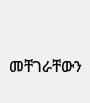መቸገራቸውን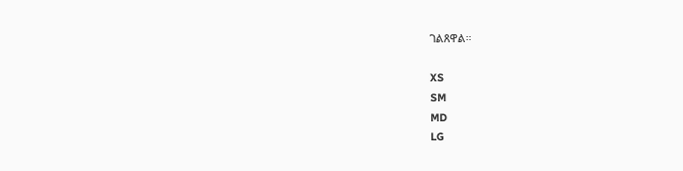ገልጸዋል።

XS
SM
MD
LG